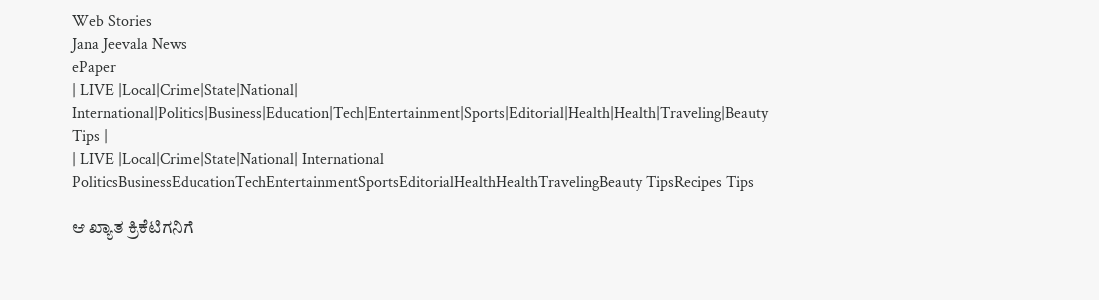Web Stories
Jana Jeevala News
ePaper
| LIVE |Local|Crime|State|National| International|Politics|Business|Education|Tech|Entertainment|Sports|Editorial|Health|Health|Traveling|Beauty Tips |
| LIVE |Local|Crime|State|National| International
PoliticsBusinessEducationTechEntertainmentSportsEditorialHealthHealthTravelingBeauty TipsRecipes Tips

ಆ ಖ್ಯಾತ ಕ್ರಿಕೆಟಿಗನಿಗೆ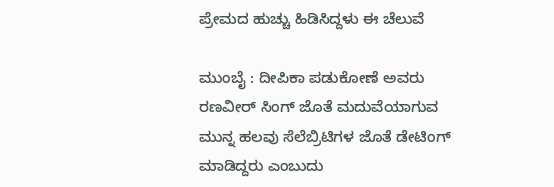ಪ್ರೇಮದ ಹುಚ್ಚು ಹಿಡಿಸಿದ್ದಳು ಈ ಚೆಲುವೆ

ಮುಂಬೈ : ದೀಪಿಕಾ ಪಡುಕೋಣೆ ಅವರು ರಣವೀರ್‌ ಸಿಂಗ್‌ ಜೊತೆ ಮದುವೆಯಾಗುವ ಮುನ್ನ ಹಲವು ಸೆಲೆಬ್ರಿಟಿಗಳ ಜೊತೆ ಡೇಟಿಂಗ್‌ ಮಾಡಿದ್ದರು ಎಂಬುದು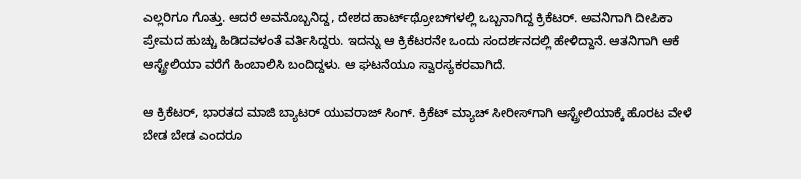ಎಲ್ಲರಿಗೂ ಗೊತ್ತು. ಆದರೆ ಅವನೊಬ್ಬನಿದ್ದ, ದೇಶದ ಹಾರ್ಟ್‌ಥ್ರೋಬ್‌ಗಳಲ್ಲಿ ಒಬ್ಬನಾಗಿದ್ದ ಕ್ರಿಕೆಟರ್. ಅವನಿಗಾಗಿ ದೀಪಿಕಾ ಪ್ರೇಮದ ಹುಚ್ಚು ಹಿಡಿದವಳಂತೆ ವರ್ತಿಸಿದ್ದರು. ಇದನ್ನು ಆ ಕ್ರಿಕೆಟರನೇ ಒಂದು ಸಂದರ್ಶನದಲ್ಲಿ ಹೇಳಿದ್ದಾನೆ. ಆತನಿಗಾಗಿ ಆಕೆ ಆಸ್ಟ್ರೇಲಿಯಾ ವರೆಗೆ ಹಿಂಬಾಲಿಸಿ ಬಂದಿದ್ದಳು. ಆ ಘಟನೆಯೂ ಸ್ವಾರಸ್ಯಕರವಾಗಿದೆ.

ಆ ಕ್ರಿಕೆಟರ್‌, ಭಾರತದ ಮಾಜಿ ಬ್ಯಾಟರ್ ಯುವರಾಜ್ ಸಿಂಗ್. ಕ್ರಿಕೆಟ್‌ ಮ್ಯಾಚ್‌ ಸೀರೀಸ್‌ಗಾಗಿ ಆಸ್ಟ್ರೇಲಿಯಾಕ್ಕೆ ಹೊರಟ ವೇಳೆ ಬೇಡ ಬೇಡ ಎಂದರೂ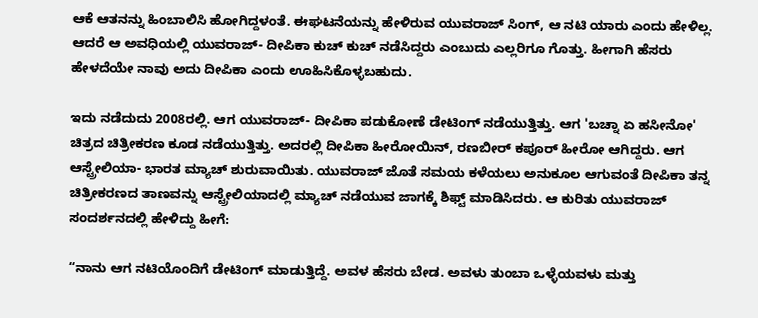ಆಕೆ ಆತನನ್ನು ಹಿಂಬಾಲಿಸಿ ಹೋಗಿದ್ದಳಂತೆ. ಈಘಟನೆಯನ್ನು ಹೇಳಿರುವ ಯುವರಾಜ್‌ ಸಿಂಗ್‌, ಆ ನಟಿ ಯಾರು ಎಂದು ಹೇಳಿಲ್ಲ. ಆದರೆ ಆ ಅವಧಿಯಲ್ಲಿ ಯುವರಾಜ್- ದೀಪಿಕಾ ಕುಚ್‌ ಕುಚ್‌ ನಡೆಸಿದ್ದರು ಎಂಬುದು ಎಲ್ಲರಿಗೂ ಗೊತ್ತು. ಹೀಗಾಗಿ ಹೆಸರು ಹೇಳದೆಯೇ ನಾವು ಅದು ದೀಪಿಕಾ ಎಂದು ಊಹಿಸಿಕೊಳ್ಳಬಹುದು.

ಇದು ನಡೆದುದು 2008ರಲ್ಲಿ. ಆಗ ಯುವರಾಜ್- ದೀಪಿಕಾ ಪಡುಕೋಣೆ ಡೇಟಿಂಗ್‌ ನಡೆಯುತ್ತಿತ್ತು. ಆಗ 'ಬಚ್ನಾ ಏ ಹಸೀನೋ' ಚಿತ್ರದ ಚಿತ್ರೀಕರಣ ಕೂಡ ನಡೆಯುತ್ತಿತ್ತು. ಅದರಲ್ಲಿ ದೀಪಿಕಾ ಹೀರೋಯಿನ್‌, ರಣಬೀರ್ ಕಪೂರ್ ಹೀರೋ ಆಗಿದ್ದರು. ಆಗ ಆಸ್ಟ್ರೇಲಿಯಾ- ಭಾರತ ಮ್ಯಾಚ್‌ ಶುರುವಾಯಿತು. ಯುವರಾಜ್ ಜೊತೆ ಸಮಯ ಕಳೆಯಲು ಅನುಕೂಲ ಆಗುವಂತೆ ದೀಪಿಕಾ ತನ್ನ ಚಿತ್ರೀಕರಣದ ತಾಣವನ್ನು ಆಸ್ಟ್ರೇಲಿಯಾದಲ್ಲಿ ಮ್ಯಾಚ್‌ ನಡೆಯುವ ಜಾಗಕ್ಕೆ ಶಿಫ್ಟ್‌ ಮಾಡಿಸಿದರು. ಆ ಕುರಿತು ಯುವರಾಜ್‌ ಸಂದರ್ಶನದಲ್ಲಿ ಹೇಳಿದ್ದು ಹೀಗೆ:

“ನಾನು ಆಗ ನಟಿಯೊಂದಿಗೆ ಡೇಟಿಂಗ್ ಮಾಡುತ್ತಿದ್ದೆ. ಅವಳ ಹೆಸರು ಬೇಡ. ಅವಳು ತುಂಬಾ ಒಳ್ಳೆಯವಳು ಮತ್ತು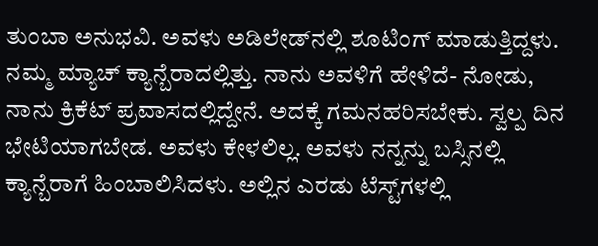ತುಂಬಾ ಅನುಭವಿ. ಅವಳು ಅಡಿಲೇಡ್‌ನಲ್ಲಿ ಶೂಟಿಂಗ್ ಮಾಡುತ್ತಿದ್ದಳು. ನಮ್ಮ ಮ್ಯಾಚ್‌ ಕ್ಯಾನ್ಬೆರಾದಲ್ಲಿತ್ತು. ನಾನು ಅವಳಿಗೆ ಹೇಳಿದೆ- ನೋಡು, ನಾನು ಕ್ರಿಕೆಟ್‌ ಪ್ರವಾಸದಲ್ಲಿದ್ದೇನೆ. ಅದಕ್ಕೆ ಗಮನಹರಿಸಬೇಕು. ಸ್ವಲ್ಪ ದಿನ ಭೇಟಿಯಾಗಬೇಡ. ಅವಳು ಕೇಳಲಿಲ್ಲ. ಅವಳು ನನ್ನನ್ನು ಬಸ್ಸಿನಲ್ಲಿ ಕ್ಯಾನ್ಬೆರಾಗೆ ಹಿಂಬಾಲಿಸಿದಳು. ಅಲ್ಲಿನ ಎರಡು ಟೆಸ್ಟ್‌ಗಳಲ್ಲಿ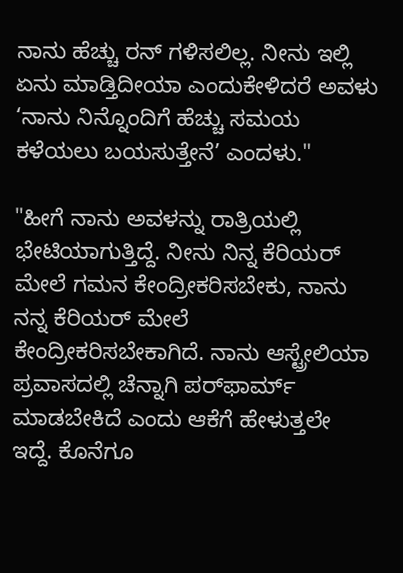ನಾನು ಹೆಚ್ಚು ರನ್ ಗಳಿಸಲಿಲ್ಲ. ನೀನು ಇಲ್ಲಿ ಏನು ಮಾಡ್ತಿದೀಯಾ ಎಂದುಕೇಳಿದರೆ ಅವಳು ‘ನಾನು ನಿನ್ನೊಂದಿಗೆ ಹೆಚ್ಚು ಸಮಯ ಕಳೆಯಲು ಬಯಸುತ್ತೇನೆ’ ಎಂದಳು."

"ಹೀಗೆ ನಾನು ಅವಳನ್ನು ರಾತ್ರಿಯಲ್ಲಿ ಭೇಟಿಯಾಗುತ್ತಿದ್ದೆ. ನೀನು ನಿನ್ನ ಕೆರಿಯರ್‌ ಮೇಲೆ ಗಮನ ಕೇಂದ್ರೀಕರಿಸಬೇಕು, ನಾನು ನನ್ನ ಕೆರಿಯರ್‌ ಮೇಲೆ ಕೇಂದ್ರೀಕರಿಸಬೇಕಾಗಿದೆ. ನಾನು ಆಸ್ಟ್ರೇಲಿಯಾ ಪ್ರವಾಸದಲ್ಲಿ ಚೆನ್ನಾಗಿ ಪರ್‌ಫಾರ್ಮ್‌ ಮಾಡಬೇಕಿದೆ ಎಂದು ಆಕೆಗೆ ಹೇಳುತ್ತಲೇ ಇದ್ದೆ. ಕೊನೆಗೂ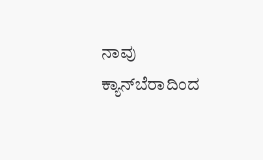ನಾವು ಕ್ಯಾನ್‌ಬೆರಾದಿಂದ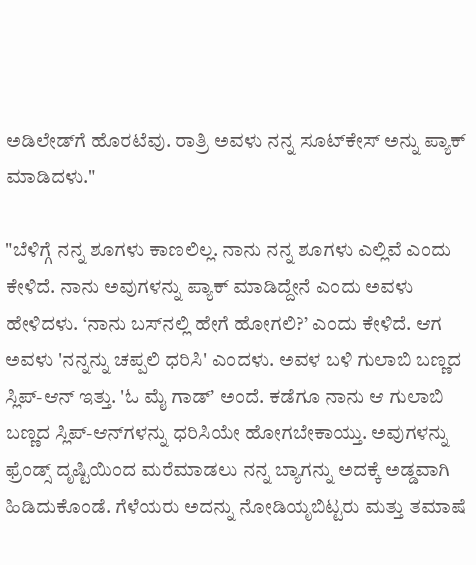ಅಡಿಲೇಡ್‌ಗೆ ಹೊರಟೆವು. ರಾತ್ರಿ ಅವಳು ನನ್ನ ಸೂಟ್‌ಕೇಸ್ ಅನ್ನು ಪ್ಯಾಕ್ ಮಾಡಿದಳು."

"ಬೆಳಿಗ್ಗೆ ನನ್ನ ಶೂಗಳು ಕಾಣಲಿಲ್ಲ. ನಾನು ನನ್ನ ಶೂಗಳು ಎಲ್ಲಿವೆ ಎಂದು ಕೇಳಿದೆ. ನಾನು ಅವುಗಳನ್ನು ಪ್ಯಾಕ್ ಮಾಡಿದ್ದೇನೆ ಎಂದು ಅವಳು ಹೇಳಿದಳು. ‘ನಾನು ಬಸ್‌ನಲ್ಲಿ ಹೇಗೆ ಹೋಗಲಿ?’ ಎಂದು ಕೇಳಿದೆ. ಆಗ ಅವಳು 'ನನ್ನನ್ನು ಚಪ್ಪಲಿ ಧರಿಸಿ' ಎಂದಳು. ಅವಳ ಬಳಿ ಗುಲಾಬಿ ಬಣ್ಣದ ಸ್ಲಿಪ್-ಆನ್‌ ಇತ್ತು. 'ಓ ಮೈ ಗಾಡ್‌ʼ ಅಂದೆ. ಕಡೆಗೂ ನಾನು ಆ ಗುಲಾಬಿ ಬಣ್ಣದ ಸ್ಲಿಪ್-ಆನ್‌ಗಳನ್ನು ಧರಿಸಿಯೇ ಹೋಗಬೇಕಾಯ್ತು. ಅವುಗಳನ್ನು ಫ್ರೆಂಡ್ಸ್‌ ದೃಷ್ಟಿಯಿಂದ ಮರೆಮಾಡಲು ನನ್ನ ಬ್ಯಾಗನ್ನು ಅದಕ್ಕೆ ಅಡ್ಡವಾಗಿ ಹಿಡಿದುಕೊಂಡೆ. ಗೆಳೆಯರು ಅದನ್ನು ನೋಡಿಯೃಬಿಟ್ಟರು ಮತ್ತು ತಮಾಷೆ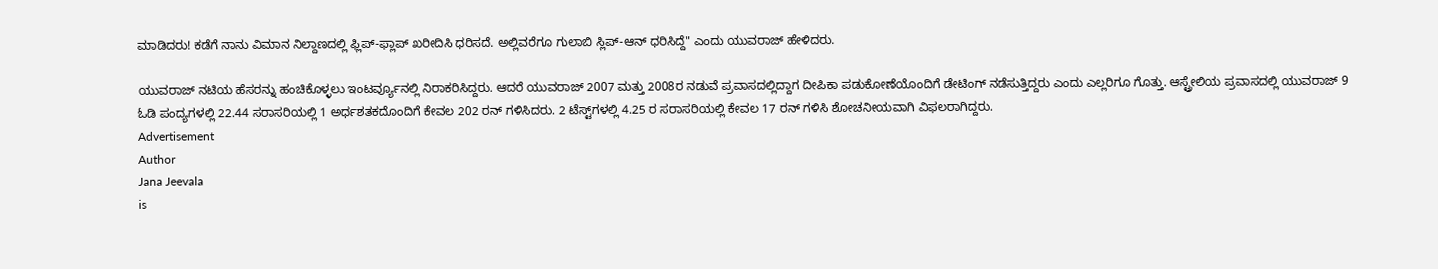ಮಾಡಿದರು! ಕಡೆಗೆ ನಾನು ವಿಮಾನ ನಿಲ್ದಾಣದಲ್ಲಿ ಫ್ಲಿಪ್-ಫ್ಲಾಪ್‌ ಖರೀದಿಸಿ ಧರಿಸದೆ. ಅಲ್ಲಿವರೆಗೂ ಗುಲಾಬಿ ಸ್ಲಿಪ್-ಆನ್‌ ಧರಿಸಿದ್ದೆ" ಎಂದು ಯುವರಾಜ್ ಹೇಳಿದರು.

ಯುವರಾಜ್ ನಟಿಯ ಹೆಸರನ್ನು ಹಂಚಿಕೊಳ್ಳಲು ಇಂಟರ್ವ್ಯೂನಲ್ಲಿ ನಿರಾಕರಿಸಿದ್ದರು. ಆದರೆ ಯುವರಾಜ್ 2007 ಮತ್ತು 2008ರ ನಡುವೆ ಪ್ರವಾಸದಲ್ಲಿದ್ದಾಗ ದೀಪಿಕಾ ಪಡುಕೋಣೆಯೊಂದಿಗೆ ಡೇಟಿಂಗ್ ನಡೆಸುತ್ತಿದ್ದರು ಎಂದು ಎಲ್ಲರಿಗೂ ಗೊತ್ತು. ಆಸ್ಟ್ರೇಲಿಯ ಪ್ರವಾಸದಲ್ಲಿ ಯುವರಾಜ್‌ 9 ಓಡಿ ಪಂದ್ಯಗಳಲ್ಲಿ 22.44 ಸರಾಸರಿಯಲ್ಲಿ 1 ಅರ್ಧಶತಕದೊಂದಿಗೆ ಕೇವಲ 202 ರನ್ ಗಳಿಸಿದರು. 2 ಟೆಸ್ಟ್‌ಗಳಲ್ಲಿ 4.25 ರ ಸರಾಸರಿಯಲ್ಲಿ ಕೇವಲ 17 ರನ್ ಗಳಿಸಿ ಶೋಚನೀಯವಾಗಿ ವಿಫಲರಾಗಿದ್ದರು.
Advertisement
Author
Jana Jeevala
is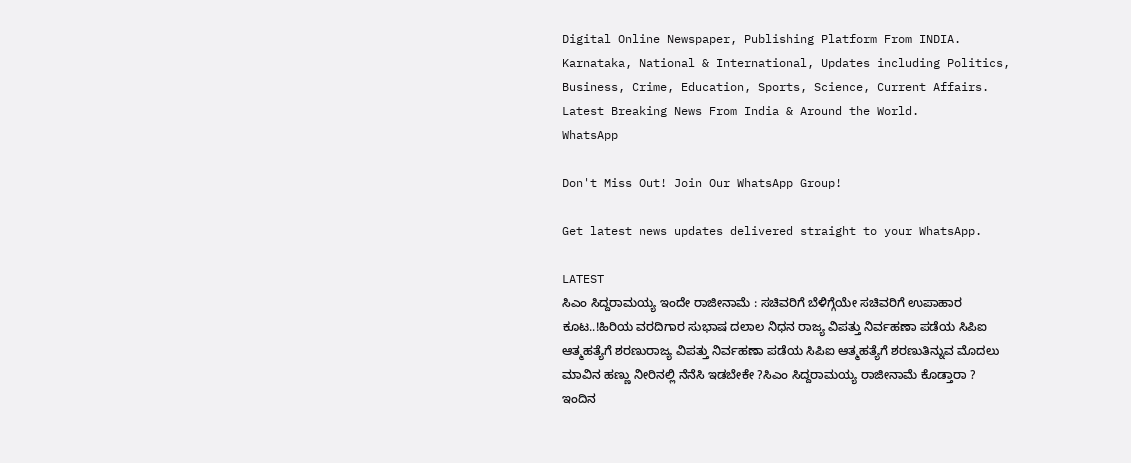Digital Online Newspaper, Publishing Platform From INDIA. Karnataka, National & International, Updates including Politics, Business, Crime, Education, Sports, Science, Current Affairs. Latest Breaking News From India & Around the World.
WhatsApp

Don't Miss Out! Join Our WhatsApp Group!

Get latest news updates delivered straight to your WhatsApp.

LATEST
ಸಿಎಂ ಸಿದ್ದರಾಮಯ್ಯ ಇಂದೇ ರಾಜೀನಾಮೆ : ಸಚಿವರಿಗೆ ಬೆಳಿಗ್ಗೆಯೇ ಸಚಿವರಿಗೆ ಉಪಾಹಾರ ಕೂಟ..!ಹಿರಿಯ ವರದಿಗಾರ ಸುಭಾಷ ದಲಾಲ ನಿಧನ ರಾಜ್ಯ ವಿಪತ್ತು ನಿರ್ವಹಣಾ ಪಡೆಯ ಸಿಪಿಐ ಆತ್ಮಹತ್ಯೆಗೆ ಶರಣುರಾಜ್ಯ ವಿಪತ್ತು ನಿರ್ವಹಣಾ ಪಡೆಯ ಸಿಪಿಐ ಆತ್ಮಹತ್ಯೆಗೆ ಶರಣುತಿನ್ನುವ ಮೊದಲು ಮಾವಿನ ಹಣ್ಣು ನೀರಿನಲ್ಲಿ ನೆನೆಸಿ ಇಡಬೇಕೇ ?ಸಿಎಂ ಸಿದ್ದರಾಮಯ್ಯ ರಾಜೀನಾಮೆ ಕೊಡ್ತಾರಾ ? ಇಂದಿನ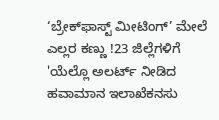‘ಬ್ರೇಕ್‌ಫಾಸ್ಟ್ ಮೀಟಿಂಗ್’ ಮೇಲೆ ಎಲ್ಲರ ಕಣ್ಣು !23 ಜಿಲ್ಲೆಗಳಿಗೆ 'ಯೆಲ್ಲೊ ಅಲರ್ಟ್ ನೀಡಿದ ಹವಾಮಾನ ಇಲಾಖೆಕನಸು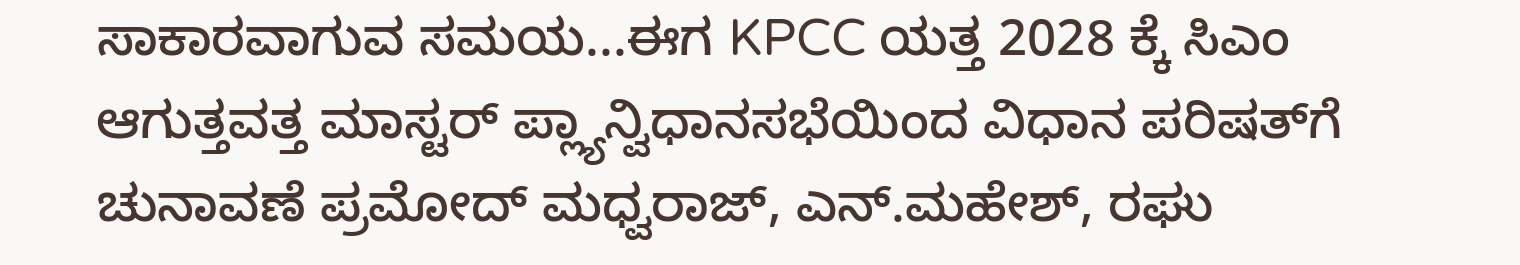ಸಾಕಾರವಾಗುವ ಸಮಯ...ಈಗ KPCC ಯತ್ತ 2028 ಕ್ಕೆ ಸಿಎಂ ಆಗುತ್ತವತ್ತ ಮಾಸ್ಟರ್ ಪ್ಲ್ಯಾನ್ವಿಧಾನಸಭೆಯಿಂದ ವಿಧಾನ ಪರಿಷತ್‌ಗೆ ಚುನಾವಣೆ ಪ್ರಮೋದ್ ಮಧ್ವರಾಜ್, ಎನ್.ಮಹೇಶ್‌, ರಘು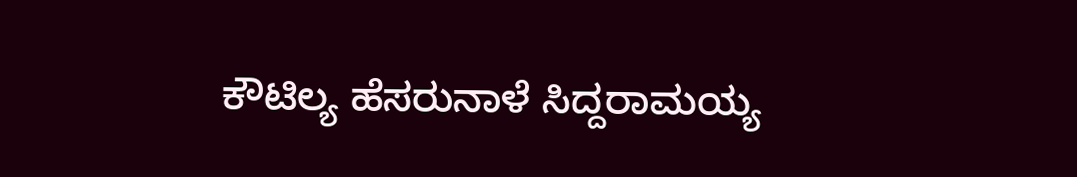ಕೌಟಿಲ್ಯ ಹೆಸರುನಾಳೆ ಸಿದ್ದರಾಮಯ್ಯ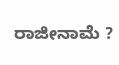ರಾಜೀನಾಮೆ ?